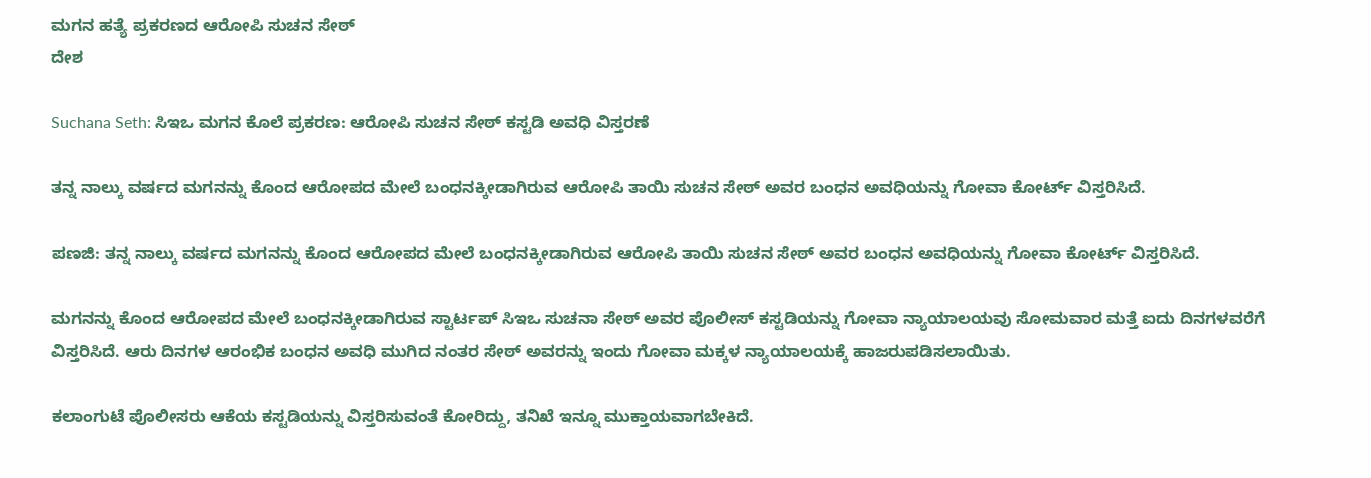ಮಗನ ಹತ್ಯೆ ಪ್ರಕರಣದ ಆರೋಪಿ ಸುಚನ ಸೇಠ್
ದೇಶ

Suchana Seth: ಸಿಇಒ ಮಗನ ಕೊಲೆ ಪ್ರಕರಣ: ಆರೋಪಿ ಸುಚನ ಸೇಠ್ ಕಸ್ಟಡಿ ಅವಧಿ ವಿಸ್ತರಣೆ

ತನ್ನ ನಾಲ್ಕು ವರ್ಷದ ಮಗನನ್ನು ಕೊಂದ ಆರೋಪದ ಮೇಲೆ ಬಂಧನಕ್ಕೀಡಾಗಿರುವ ಆರೋಪಿ ತಾಯಿ ಸುಚನ ಸೇಠ್ ಅವರ ಬಂಧನ ಅವಧಿಯನ್ನು ಗೋವಾ ಕೋರ್ಟ್ ವಿಸ್ತರಿಸಿದೆ.

ಪಣಜಿ: ತನ್ನ ನಾಲ್ಕು ವರ್ಷದ ಮಗನನ್ನು ಕೊಂದ ಆರೋಪದ ಮೇಲೆ ಬಂಧನಕ್ಕೀಡಾಗಿರುವ ಆರೋಪಿ ತಾಯಿ ಸುಚನ ಸೇಠ್ ಅವರ ಬಂಧನ ಅವಧಿಯನ್ನು ಗೋವಾ ಕೋರ್ಟ್ ವಿಸ್ತರಿಸಿದೆ.

ಮಗನನ್ನು ಕೊಂದ ಆರೋಪದ ಮೇಲೆ ಬಂಧನಕ್ಕೀಡಾಗಿರುವ ಸ್ಟಾರ್ಟಪ್ ಸಿಇಒ ಸುಚನಾ ಸೇಠ್ ಅವರ ಪೊಲೀಸ್ ಕಸ್ಟಡಿಯನ್ನು ಗೋವಾ ನ್ಯಾಯಾಲಯವು ಸೋಮವಾರ ಮತ್ತೆ ಐದು ದಿನಗಳವರೆಗೆ ವಿಸ್ತರಿಸಿದೆ. ಆರು ದಿನಗಳ ಆರಂಭಿಕ ಬಂಧನ ಅವಧಿ ಮುಗಿದ ನಂತರ ಸೇಠ್ ಅವರನ್ನು ಇಂದು ಗೋವಾ ಮಕ್ಕಳ ನ್ಯಾಯಾಲಯಕ್ಕೆ ಹಾಜರುಪಡಿಸಲಾಯಿತು.

ಕಲಾಂಗುಟೆ ಪೊಲೀಸರು ಆಕೆಯ ಕಸ್ಟಡಿಯನ್ನು ವಿಸ್ತರಿಸುವಂತೆ ಕೋರಿದ್ದು, ತನಿಖೆ ಇನ್ನೂ ಮುಕ್ತಾಯವಾಗಬೇಕಿದೆ.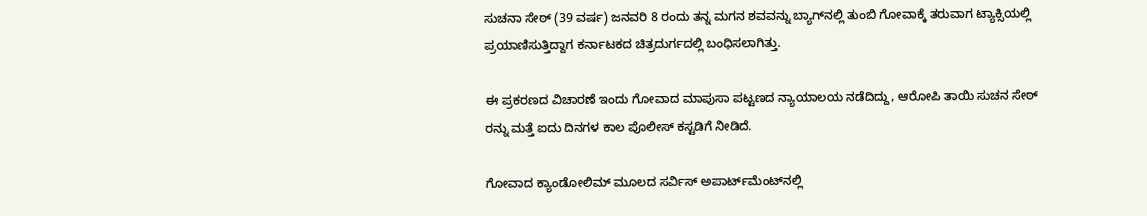ಸುಚನಾ ಸೇಠ್ (39 ವರ್ಷ) ಜನವರಿ 8 ರಂದು ತನ್ನ ಮಗನ ಶವವನ್ನು ಬ್ಯಾಗ್‌ನಲ್ಲಿ ತುಂಬಿ ಗೋವಾಕ್ಕೆ ತರುವಾಗ ಟ್ಯಾಕ್ಸಿಯಲ್ಲಿ ಪ್ರಯಾಣಿಸುತ್ತಿದ್ದಾಗ ಕರ್ನಾಟಕದ ಚಿತ್ರದುರ್ಗದಲ್ಲಿ ಬಂಧಿಸಲಾಗಿತ್ತು.

ಈ ಪ್ರಕರಣದ ವಿಚಾರಣೆ ಇಂದು ಗೋವಾದ ಮಾಪುಸಾ ಪಟ್ಟಣದ ನ್ಯಾಯಾಲಯ ನಡೆದಿದ್ದು, ಆರೋಪಿ ತಾಯಿ ಸುಚನ ಸೇಠ್ ರನ್ನು ಮತ್ತೆ ಐದು ದಿನಗಳ ಕಾಲ ಪೊಲೀಸ್ ಕಸ್ಟಡಿಗೆ ನೀಡಿದೆ.

ಗೋವಾದ ಕ್ಯಾಂಡೋಲಿಮ್ ಮೂಲದ ಸರ್ವಿಸ್ ಅಪಾರ್ಟ್‌ಮೆಂಟ್‌ನಲ್ಲಿ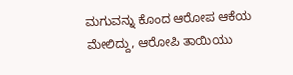ಮಗುವನ್ನು ಕೊಂದ ಆರೋಪ ಆಕೆಯ ಮೇಲಿದ್ದು, ಆರೋಪಿ ತಾಯಿಯು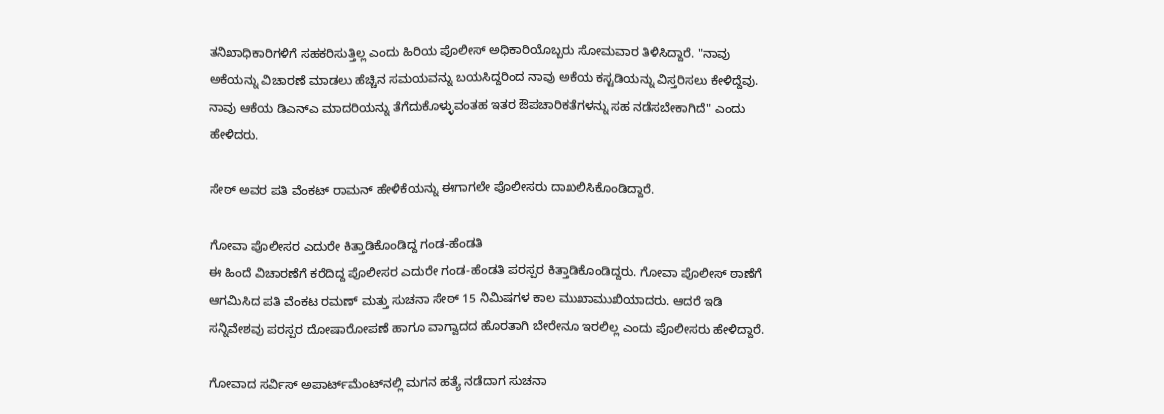ತನಿಖಾಧಿಕಾರಿಗಳಿಗೆ ಸಹಕರಿಸುತ್ತಿಲ್ಲ ಎಂದು ಹಿರಿಯ ಪೊಲೀಸ್ ಅಧಿಕಾರಿಯೊಬ್ಬರು ಸೋಮವಾರ ತಿಳಿಸಿದ್ದಾರೆ. "ನಾವು ಅಕೆಯನ್ನು ವಿಚಾರಣೆ ಮಾಡಲು ಹೆಚ್ಚಿನ ಸಮಯವನ್ನು ಬಯಸಿದ್ದರಿಂದ ನಾವು ಅಕೆಯ ಕಸ್ಟಡಿಯನ್ನು ವಿಸ್ತರಿಸಲು ಕೇಳಿದ್ದೆವು. ನಾವು ಆಕೆಯ ಡಿಎನ್ಎ ಮಾದರಿಯನ್ನು ತೆಗೆದುಕೊಳ್ಳುವಂತಹ ಇತರ ಔಪಚಾರಿಕತೆಗಳನ್ನು ಸಹ ನಡೆಸಬೇಕಾಗಿದೆ" ಎಂದು ಹೇಳಿದರು.

ಸೇಠ್ ಅವರ ಪತಿ ವೆಂಕಟ್ ರಾಮನ್ ಹೇಳಿಕೆಯನ್ನು ಈಗಾಗಲೇ ಪೊಲೀಸರು ದಾಖಲಿಸಿಕೊಂಡಿದ್ದಾರೆ.

ಗೋವಾ ಪೊಲೀಸರ ಎದುರೇ ಕಿತ್ತಾಡಿಕೊಂಡಿದ್ದ ಗಂಡ-ಹೆಂಡತಿ
ಈ ಹಿಂದೆ ವಿಚಾರಣೆಗೆ ಕರೆದಿದ್ದ ಪೊಲೀಸರ ಎದುರೇ ಗಂಡ-ಹೆಂಡತಿ ಪರಸ್ಪರ ಕಿತ್ತಾಡಿಕೊಂಡಿದ್ದರು. ಗೋವಾ ಪೊಲೀಸ್ ಠಾಣೆಗೆ ಆಗಮಿಸಿದ ಪತಿ ವೆಂಕಟ ರಮಣ್ ಮತ್ತು ಸುಚನಾ ಸೇಠ್ 15 ನಿಮಿಷಗಳ ಕಾಲ ಮುಖಾಮುಖಿಯಾದರು. ಆದರೆ ಇಡಿ ಸನ್ನಿವೇಶವು ಪರಸ್ಪರ ದೋಷಾರೋಪಣೆ ಹಾಗೂ ವಾಗ್ವಾದದ ಹೊರತಾಗಿ ಬೇರೇನೂ ಇರಲಿಲ್ಲ ಎಂದು ಪೊಲೀಸರು ಹೇಳಿದ್ದಾರೆ.

ಗೋವಾದ ಸರ್ವಿಸ್ ಅಪಾರ್ಟ್‌ಮೆಂಟ್‌ನಲ್ಲಿ ಮಗನ ಹತ್ಯೆ ನಡೆದಾಗ ಸುಚನಾ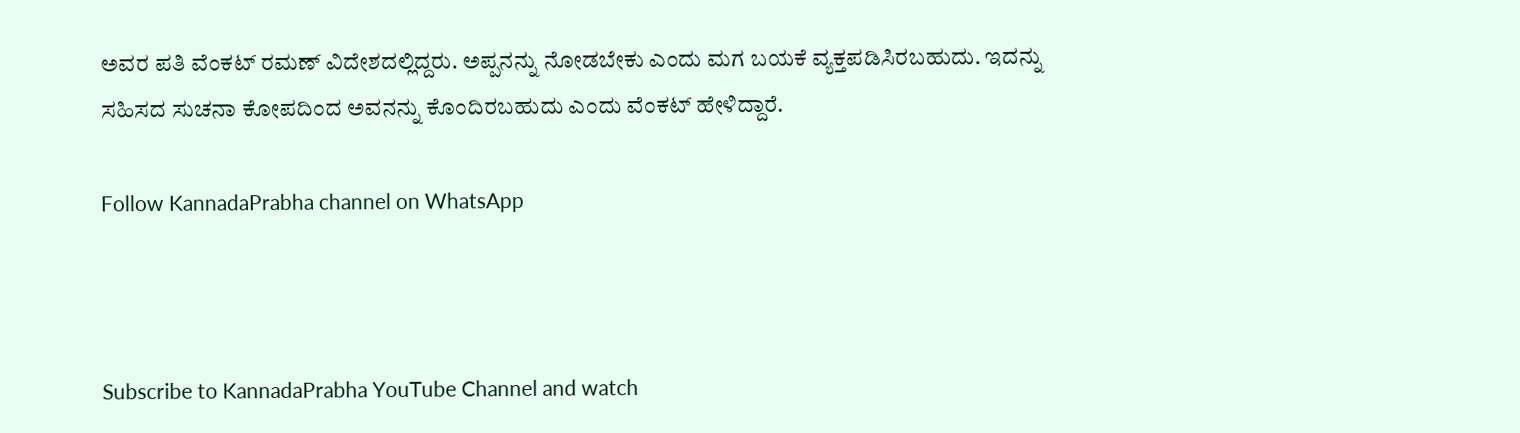ಅವರ ಪತಿ ವೆಂಕಟ್ ರಮಣ್ ವಿದೇಶದಲ್ಲಿದ್ದರು. ಅಪ್ಪನನ್ನು ನೋಡಬೇಕು ಎಂದು ಮಗ ಬಯಕೆ ವ್ಯಕ್ತಪಡಿಸಿರಬಹುದು. ಇದನ್ನು ಸಹಿಸದ ಸುಚನಾ ಕೋಪದಿಂದ ಅವನನ್ನು ಕೊಂದಿರಬಹುದು ಎಂದು ವೆಂಕಟ್ ಹೇಳಿದ್ದಾರೆ.

Follow KannadaPrabha channel on WhatsApp



Subscribe to KannadaPrabha YouTube Channel and watch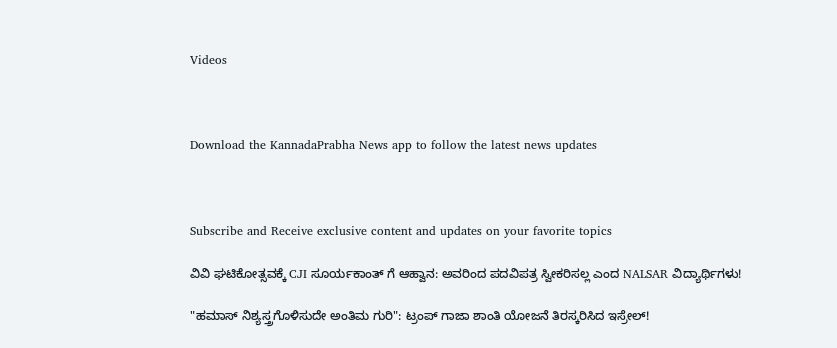Videos



Download the KannadaPrabha News app to follow the latest news updates



Subscribe and Receive exclusive content and updates on your favorite topics

ವಿವಿ ಘಟಿಕೋತ್ಸವಕ್ಕೆ CJI ಸೂರ್ಯಕಾಂತ್ ಗೆ ಆಹ್ವಾನ: ಅವರಿಂದ ಪದವಿಪತ್ರ ಸ್ವೀಕರಿಸಲ್ಲ ಎಂದ NALSAR ವಿದ್ಯಾರ್ಥಿಗಳು!

"ಹಮಾಸ್ ನಿಶ್ಯಸ್ತ್ರಗೊಳಿಸುದೇ ಅಂತಿಮ ಗುರಿ": ಟ್ರಂಪ್ ಗಾಜಾ ಶಾಂತಿ ಯೋಜನೆ ತಿರಸ್ಕರಿಸಿದ ಇಸ್ರೇಲ್!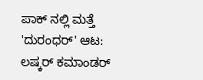ಪಾಕ್ ನಲ್ಲಿ ಮತ್ತೆ 'ದುರಂಧರ್' ಆಟ: ಲಷ್ಕರ್ ಕಮಾಂಡರ್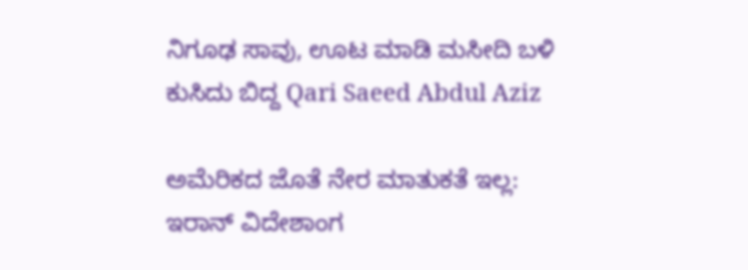ನಿಗೂಢ ಸಾವು, ಊಟ ಮಾಡಿ ಮಸೀದಿ ಬಳಿ ಕುಸಿದು ಬಿದ್ದ Qari Saeed Abdul Aziz

ಅಮೆರಿಕದ ಜೊತೆ ನೇರ ಮಾತುಕತೆ ಇಲ್ಲ: ಇರಾನ್ ವಿದೇಶಾಂಗ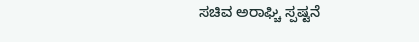ಸಚಿವ ಅರಾಘ್ಚಿ ಸ್ಪಷ್ಟನೆ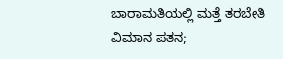ಬಾರಾಮತಿಯಲ್ಲಿ ಮತ್ತೆ ತರಬೇತಿ ವಿಮಾನ ಪತನ;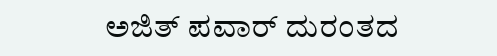ಅಜಿತ್ ಪವಾರ್ ದುರಂತದ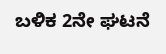ಬಳಿಕ 2ನೇ ಘಟನೆ